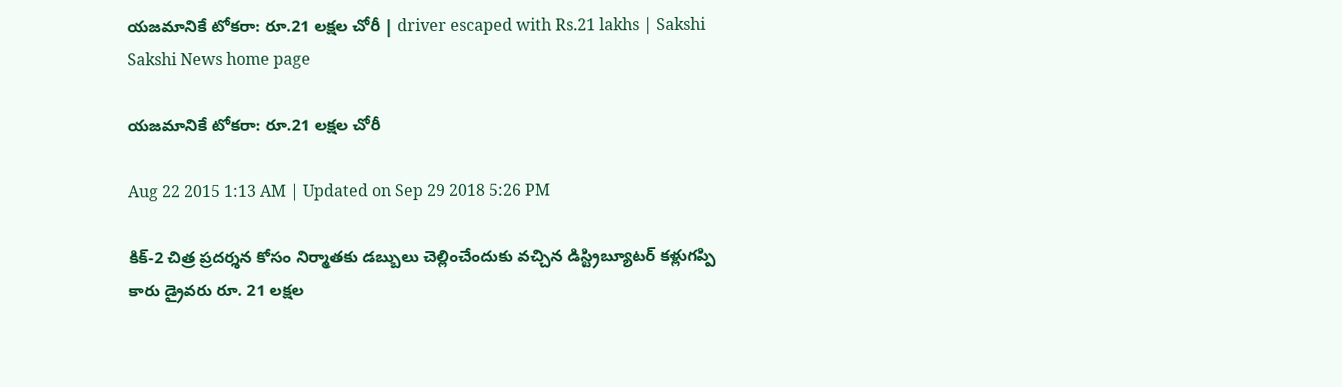యజమానికే టోకరా: రూ.21 లక్షల చోరీ | driver escaped with Rs.21 lakhs | Sakshi
Sakshi News home page

యజమానికే టోకరా: రూ.21 లక్షల చోరీ

Aug 22 2015 1:13 AM | Updated on Sep 29 2018 5:26 PM

కిక్-2 చిత్ర ప్రదర్శన కోసం నిర్మాతకు డబ్బులు చెల్లించేందుకు వచ్చిన డిస్ట్రిబ్యూటర్ కళ్లుగప్పి కారు డ్రైవరు రూ. 21 లక్షల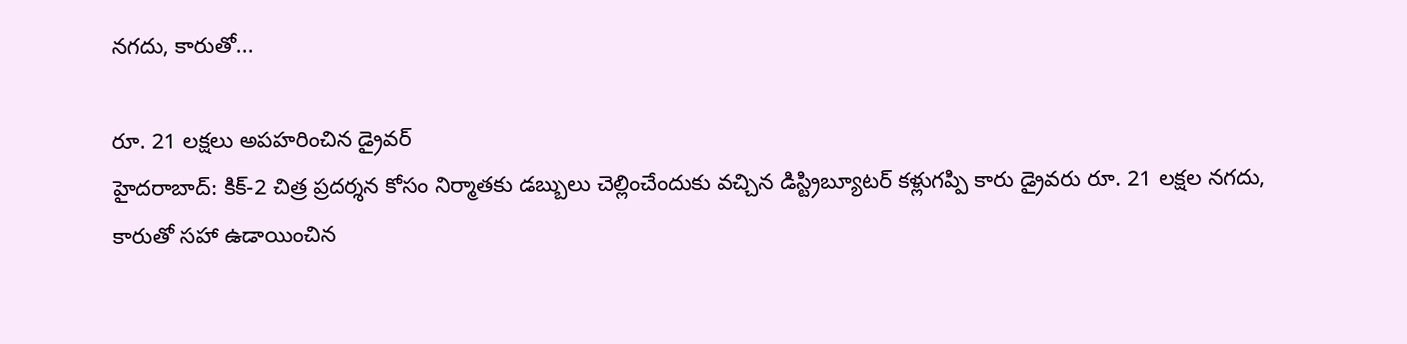నగదు, కారుతో...

రూ. 21 లక్షలు అపహరించిన డ్రైవర్
హైదరాబాద్: కిక్-2 చిత్ర ప్రదర్శన కోసం నిర్మాతకు డబ్బులు చెల్లించేందుకు వచ్చిన డిస్ట్రిబ్యూటర్ కళ్లుగప్పి కారు డ్రైవరు రూ. 21 లక్షల నగదు, కారుతో సహా ఉడాయించిన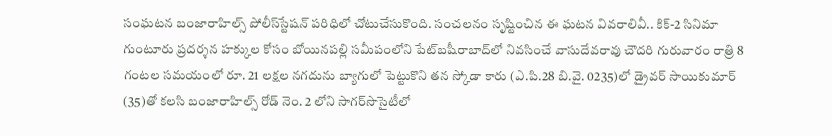సంఘటన బంజారాహిల్స్ పోలీస్‌స్టేషన్ పరిధిలో చోటుచేసుకొంది. సంచలనం సృష్టించిన ఈ ఘటన వివరాలివీ.. కిక్-2 సినిమా గుంటూరు ప్రదర్శన హక్కుల కోసం బోయినపల్లి సమీపంలోని పేట్‌బషీరాబాద్‌లో నివసించే వాసుదేవరావు చౌదరి గురువారం రాత్రి 8 గంటల సమయంలో రూ. 21 లక్షల నగదును బ్యాగులో పెట్టుకొని తన స్కోడా కారు (ఎ.పి.28 బి.వై. 0235)లో డ్రైవర్ సాయికుమార్ (35)తో కలసి బంజారాహిల్స్ రోడ్ నెం. 2 లోని సాగర్‌సొసైటీలో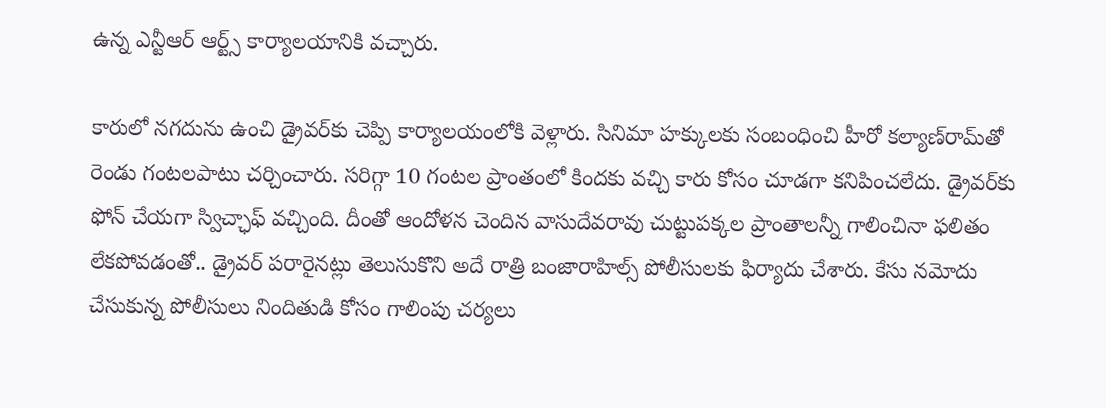ఉన్న ఎన్టీఆర్ ఆర్ట్స్ కార్యాలయానికి వచ్చారు.

కారులో నగదును ఉంచి డ్రైవర్‌కు చెప్పి కార్యాలయంలోకి వెళ్లారు. సినిమా హక్కులకు సంబంధించి హీరో కల్యాణ్‌రామ్‌తో రెండు గంటలపాటు చర్చించారు. సరిగ్గా 10 గంటల ప్రాంతంలో కిందకు వచ్చి కారు కోసం చూడగా కనిపించలేదు. డ్రైవర్‌కు ఫోన్ చేయగా స్విచ్ఛాఫ్ వచ్చింది. దీంతో ఆందోళన చెందిన వాసుదేవరావు చుట్టుపక్కల ప్రాంతాలన్నీ గాలించినా ఫలితం లేకపోవడంతో.. డ్రైవర్ పరారైనట్లు తెలుసుకొని అదే రాత్రి బంజారాహిల్స్ పోలీసులకు ఫిర్యాదు చేశారు. కేసు నమోదు చేసుకున్న పోలీసులు నిందితుడి కోసం గాలింపు చర్యలు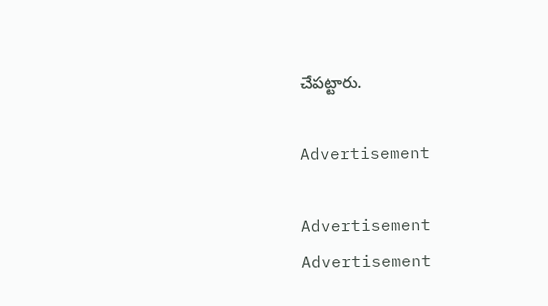చేపట్టారు.

Advertisement

Advertisement
Advertisement